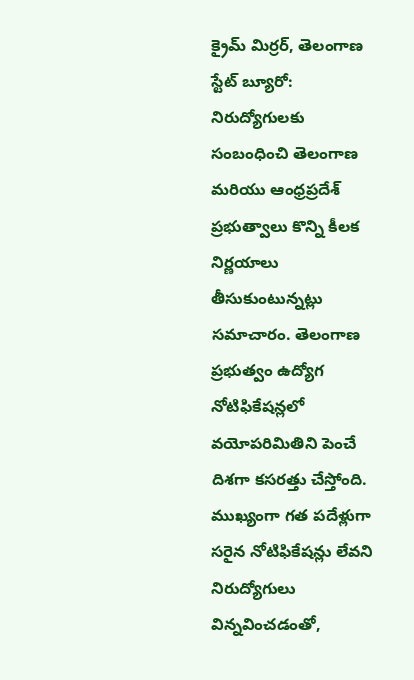క్రైమ్ మిర్రర్, తెలంగాణ స్టేట్ బ్యూరో: నిరుద్యోగులకు సంబంధించి తెలంగాణ మరియు ఆంధ్రప్రదేశ్ ప్రభుత్వాలు కొన్ని కీలక నిర్ణయాలు తీసుకుంటున్నట్లు సమాచారం. తెలంగాణ ప్రభుత్వం ఉద్యోగ నోటిఫికేషన్లలో వయోపరిమితిని పెంచే దిశగా కసరత్తు చేస్తోంది. ముఖ్యంగా గత పదేళ్లుగా సరైన నోటిఫికేషన్లు లేవని నిరుద్యోగులు విన్నవించడంతో,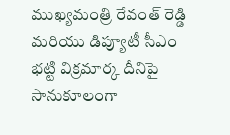ముఖ్యమంత్రి రేవంత్ రెడ్డి మరియు డిప్యూటీ సీఎం భట్టి విక్రమార్క దీనిపై సానుకూలంగా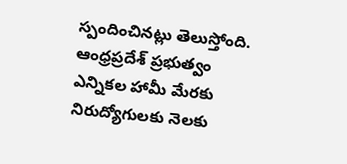స్పందించినట్లు తెలుస్తోంది.
ఆంధ్రప్రదేశ్ ప్రభుత్వం ఎన్నికల హామీ మేరకు నిరుద్యోగులకు నెలకు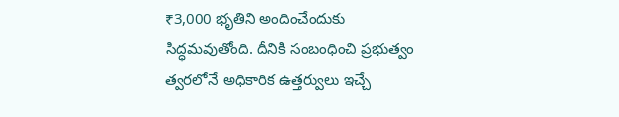₹3,000 భృతిని అందించేందుకు సిద్ధమవుతోంది. దీనికి సంబంధించి ప్రభుత్వం త్వరలోనే అధికారిక ఉత్తర్వులు ఇచ్చే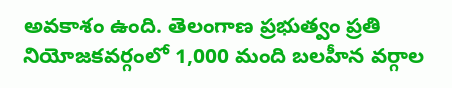అవకాశం ఉంది. తెలంగాణ ప్రభుత్వం ప్రతి నియోజకవర్గంలో 1,000 మంది బలహీన వర్గాల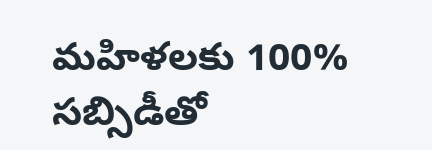మహిళలకు 100% సబ్సిడీతో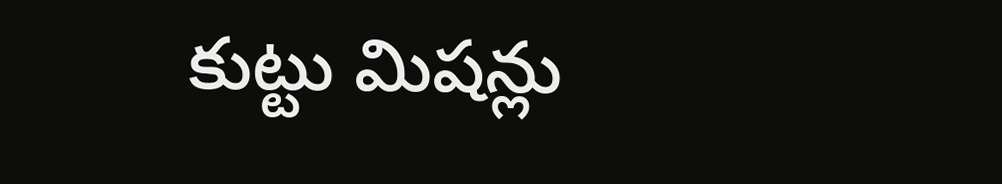కుట్టు మిషన్లు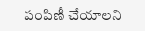పంపిణీ చేయాలని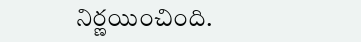నిర్ణయించింది.